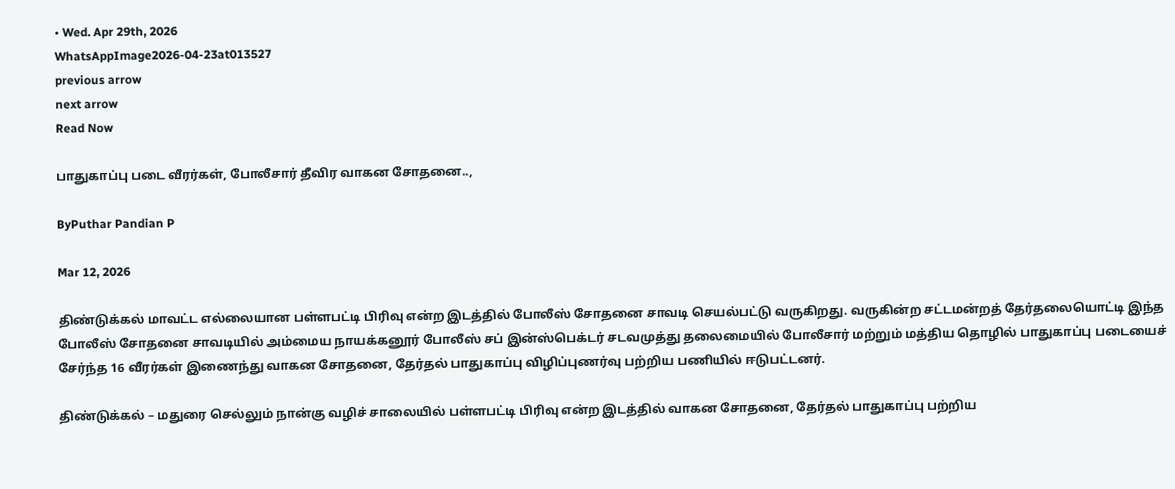• Wed. Apr 29th, 2026
WhatsAppImage2026-04-23at013527
previous arrow
next arrow
Read Now

பாதுகாப்பு படை வீரர்கள், போலீசார் தீவிர வாகன சோதனை..,

ByPuthar Pandian P

Mar 12, 2026

திண்டுக்கல் மாவட்ட எல்லையான பள்ளபட்டி பிரிவு என்ற இடத்தில் போலீஸ் சோதனை சாவடி செயல்பட்டு வருகிறது. வருகின்ற சட்டமன்றத் தேர்தலையொட்டி இந்த போலீஸ் சோதனை சாவடியில் அம்மைய நாயக்கனூர் போலீஸ் சப் இன்ஸ்பெக்டர் சடவமுத்து தலைமையில் போலீசார் மற்றும் மத்திய தொழில் பாதுகாப்பு படையைச் சேர்ந்த 16 வீரர்கள் இணைந்து வாகன சோதனை, தேர்தல் பாதுகாப்பு விழிப்புணர்வு பற்றிய பணியில் ஈடுபட்டனர்.

திண்டுக்கல் – மதுரை செல்லும் நான்கு வழிச் சாலையில் பள்ளபட்டி பிரிவு என்ற இடத்தில் வாகன சோதனை, தேர்தல் பாதுகாப்பு பற்றிய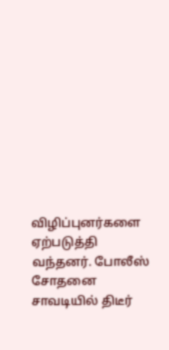விழிப்புனர்களை ஏற்படுத்தி வந்தனர். போலீஸ் சோதனை சாவடியில் திடீர்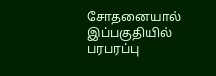சோதனையால் இப்பகுதியில் பரபரப்பு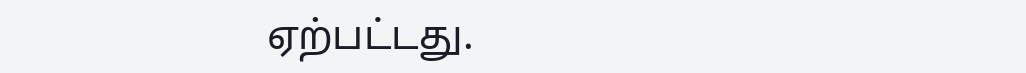ஏற்பட்டது.